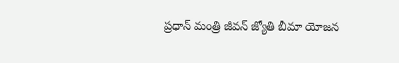ప్రధాన్ మంత్రి జీవన్ జ్యోతి బీమా యోజన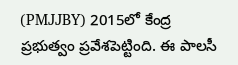(PMJJBY) 2015లో కేంద్ర ప్రభుత్వం ప్రవేశపెట్టింది. ఈ పాలసీ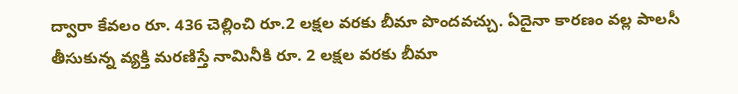ద్వారా కేవలం రూ. 436 చెల్లించి రూ.2 లక్షల వరకు బీమా పొందవచ్చు. ఏదైనా కారణం వల్ల పాలసీ తీసుకున్న వ్యక్తి మరణిస్తే నామినీకి రూ. 2 లక్షల వరకు బీమా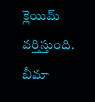క్లెయిమ్ వర్తిస్తుంది. బీమా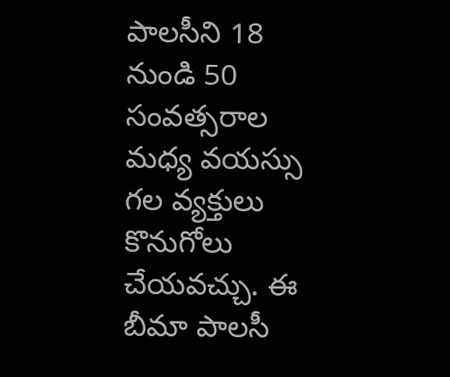పాలసీని 18 నుండి 50 సంవత్సరాల మధ్య వయస్సు గల వ్యక్తులు కొనుగోలు చేయవచ్చు. ఈ బీమా పాలసీ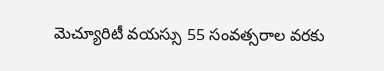మెచ్యూరిటీ వయస్సు 55 సంవత్సరాల వరకు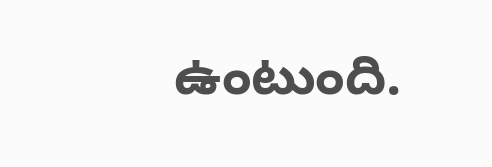ఉంటుంది.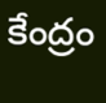కేంద్రం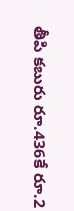తీపి కబురు రూ.436కే రూ.2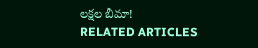లక్షల బీమా!
RELATED ARTICLES